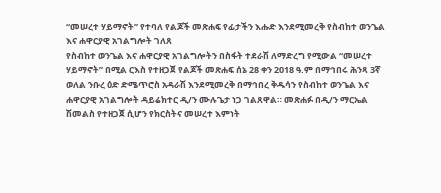“መሠረተ ሃይማኖት” የተባለ የልጆች መጽሐፍ የፊታችን እሑድ እንደሚመረቅ የስብከተ ወንጌል እና ሐዋርያዊ አገልግሎት ገለጸ
የስብከተ ወንጌል እና ሐዋርያዊ አገልግሎትን በስፋት ተደራሽ ለማድረግ የሚውል “መሠረተ ሃይማኖት” በሚል ርእስ የተዘጋጀ የልጆች መጽሐፍ ሰኔ 28 ቀን 2018 ዓ.ም በማኅበሩ ሕንጻ 3ኛ ወለል ንቡረ ዕድ ድሜጥሮስ አዳራሽ እንደሚመረቅ በማኅበረ ቅዱሳን የስብከተ ወንጌል እና ሐዋርያዊ አገልግሎት ዳይሬክተር ዲ/ን ሙሉጌታ ነጋ ገልጸዋል። መጽሐፉ በዲ/ን ማርኤል ሽመልስ የተዘጋጀ ሲሆን የክርስትና መሠረተ እምነት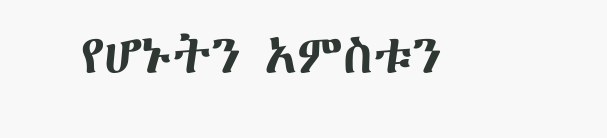የሆኑትን አምስቱን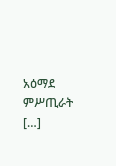አዕማደ ምሥጢራት […]